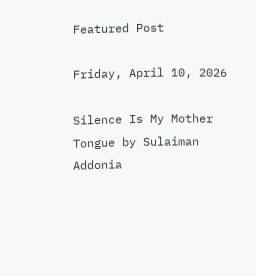Featured Post

Friday, April 10, 2026

Silence Is My Mother Tongue by Sulaiman Addonia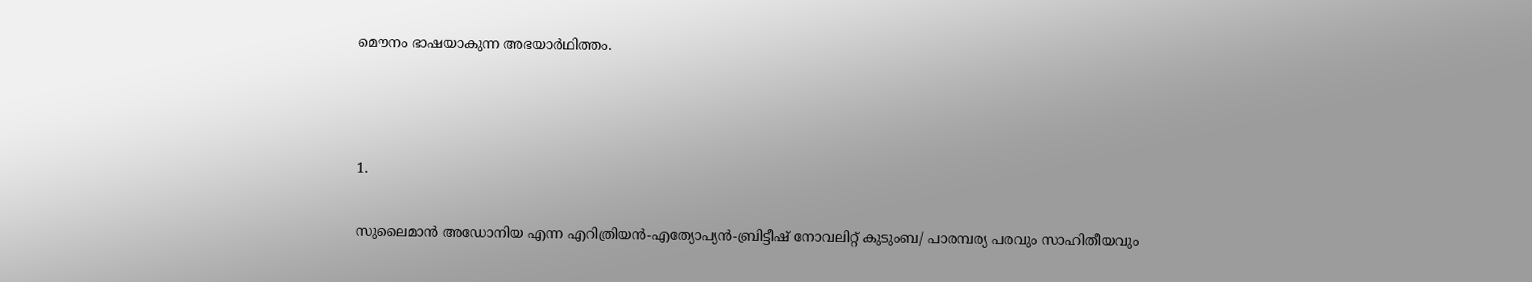മൌനം ഭാഷയാകുന്ന അഭയാര്‍ഥിത്തം.



1.

സുലൈമാന്‍ അഡോനിയ എന്ന എറിത്രിയന്‍-എത്യോപ്യന്‍-ബ്രിട്ടീഷ് നോവലിറ്റ് കുടുംബ/ പാരമ്പര്യ പരവും സാഹിതീയവും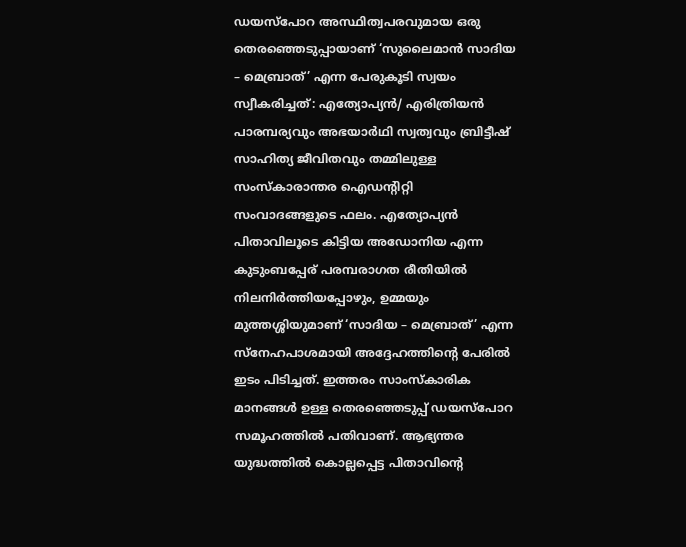ഡയസ്‌പോറ അസ്ഥിത്വപരവുമായ ഒരു തെരഞ്ഞെടുപ്പായാണ് ‘സുലൈമാന്‍ സാദിയ – മെബ്രാത്’ എന്ന പേരുകൂടി സ്വയം സ്വീകരിച്ചത്: എത്യോപ്യന്‍/ എരിത്രിയന്‍ പാരമ്പര്യവും അഭയാര്‍ഥി സ്വത്വവും ബ്രിട്ടീഷ് സാഹിത്യ ജീവിതവും തമ്മിലുള്ള സംസ്കാരാന്തര ഐഡന്റിറ്റി സംവാദങ്ങളുടെ ഫലം. എത്യോപ്യന്‍ പിതാവിലൂടെ കിട്ടിയ അഡോനിയ എന്ന കുടുംബപ്പേര് പരമ്പരാഗത രീതിയില്‍ നിലനിര്‍ത്തിയപ്പോഴും, ഉമ്മയും മുത്തശ്ശിയുമാണ് ‘സാദിയ – മെബ്രാത്’ എന്ന സ്നേഹപാശമായി അദ്ദേഹത്തിന്‍റെ പേരില്‍ ഇടം പിടിച്ചത്. ഇത്തരം സാംസ്കാരിക മാനങ്ങള്‍ ഉള്ള തെരഞ്ഞെടുപ്പ് ഡയസ്‌പോറ സമൂഹത്തില്‍ പതിവാണ്. ആഭ്യന്തര യുദ്ധത്തില്‍ കൊല്ലപ്പെട്ട പിതാവിന്റെ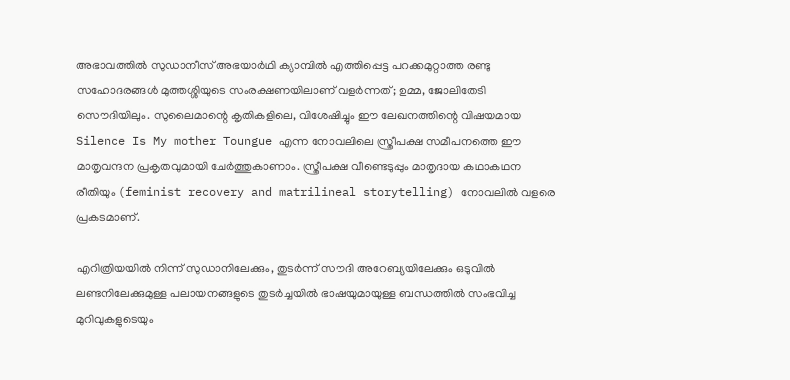അഭാവത്തില്‍ സുഡാനീസ് അഭയാര്‍ഥി ക്യാമ്പില്‍ എത്തിപ്പെട്ട പറക്കമുറ്റാത്ത രണ്ടു സഹോദരങ്ങള്‍ മുത്തശ്ശിയുടെ സംരക്ഷണയിലാണ് വളര്‍ന്നത്‌; ഉമ്മ, ജോലിതേടി സൌദിയിലും. സുലൈമാന്റെ കൃതികളിലെ, വിശേഷിച്ചും ഈ ലേഖനത്തിന്റെ വിഷയമായ Silence Is My mother Toungue എന്ന നോവലിലെ സ്ത്രീപക്ഷ സമീപനത്തെ ഈ മാതൃവന്ദന പ്രകൃതവുമായി ചേര്‍ത്തുകാണാം. സ്ത്രീപക്ഷ വീണ്ടെടുപ്പും മാതൃദായ കഥാകഥന രീതിയും (feminist recovery and matrilineal storytelling) നോവലില്‍ വളരെ പ്രകടമാണ്.

എറിത്രിയയില്‍ നിന്ന് സുഡാനിലേക്കും, തുടര്‍ന്ന് സൗദി അറേബ്യയിലേക്കും ഒടുവില്‍ ലണ്ടനിലേക്കുമുള്ള പലായനങ്ങളുടെ തുടര്‍ച്ചയില്‍ ഭാഷയുമായുള്ള ബന്ധത്തില്‍ സംഭവിച്ച മുറിവുകളുടെയും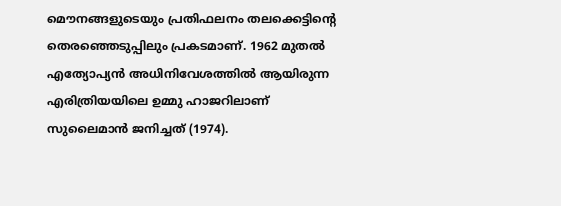മൌനങ്ങളുടെയും പ്രതിഫലനം തലക്കെട്ടിന്റെ തെരഞ്ഞെടുപ്പിലും പ്രകടമാണ്. 1962 മുതല്‍ എത്യോപ്യന്‍ അധിനിവേശത്തില്‍ ആയിരുന്ന എരിത്രിയയിലെ ഉമ്മു ഹാജറിലാണ് സുലൈമാന്‍ ജനിച്ചത് (1974).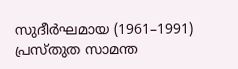സുദീര്‍ഘമായ (1961–1991) പ്രസ്തുത സാമന്ത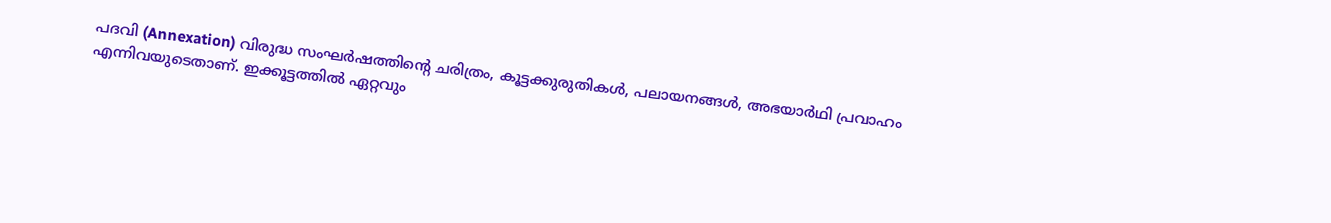പദവി (Annexation) വിരുദ്ധ സംഘര്‍ഷത്തിന്റെ ചരിത്രം, കൂട്ടക്കുരുതികള്‍, പലായനങ്ങള്‍, അഭയാര്‍ഥി പ്രവാഹം എന്നിവയുടെതാണ്. ഇക്കൂട്ടത്തില്‍ ഏറ്റവും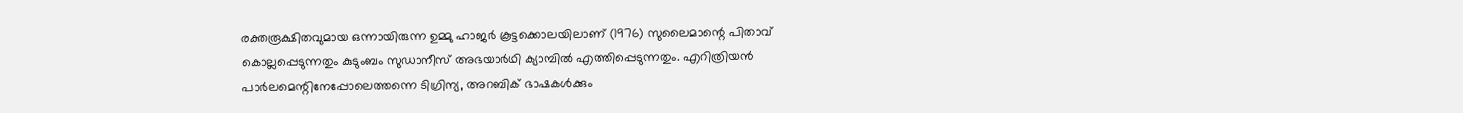രക്തരൂക്ഷിതവുമായ ഒന്നായിരുന്ന ഉമ്മു ഹാജര്‍ കൂട്ടക്കൊലയിലാണ് (1976) സുലൈമാന്റെ പിതാവ് കൊല്ലപ്പെടുന്നതും കുടുംബം സുഡാനീസ് അഭയാര്‍ഥി ക്യാമ്പില്‍ എത്തിപ്പെടുന്നതും. എറിത്രിയന്‍ പാര്‍ലമെന്റിനേപ്പോലെത്തന്നെ ടിഗ്രിന്യ, അറബിക് ഭാഷകള്‍ക്കും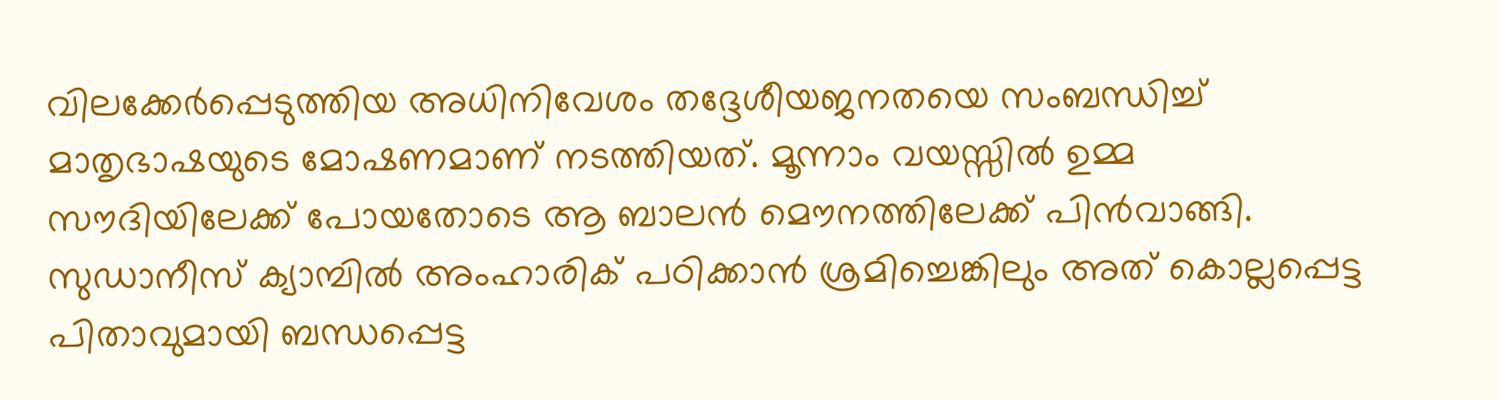വിലക്കേര്‍പ്പെടുത്തിയ അധിനിവേശം തദ്ദേശീയജനതയെ സംബന്ധിച്ച് മാതൃഭാഷയുടെ മോഷണമാണ് നടത്തിയത്. മൂന്നാം വയസ്സില്‍ ഉമ്മ സൗദിയിലേക്ക് പോയതോടെ ആ ബാലന്‍ മൌനത്തിലേക്ക്‌ പിന്‍വാങ്ങി. സുഡാനീസ് ക്യാമ്പില്‍ അംഹാരിക് പഠിക്കാന്‍ ശ്രമിച്ചെങ്കിലും അത് കൊല്ലപ്പെട്ട പിതാവുമായി ബന്ധപ്പെട്ട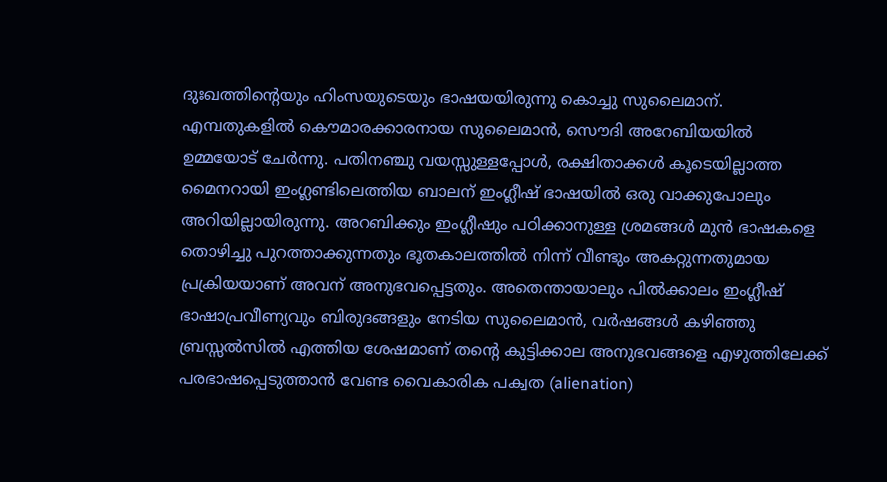ദുഃഖത്തിന്റെയും ഹിംസയുടെയും ഭാഷയയിരുന്നു കൊച്ചു സുലൈമാന്.  എമ്പതുകളില്‍ കൌമാരക്കാരനായ സുലൈമാന്‍, സൌദി അറേബിയയില്‍ ഉമ്മയോട് ചേര്‍ന്നു. പതിനഞ്ചു വയസ്സുള്ളപ്പോള്‍, രക്ഷിതാക്കള്‍ കൂടെയില്ലാത്ത മൈനറായി ഇംഗ്ലണ്ടിലെത്തിയ ബാലന് ഇംഗ്ലീഷ് ഭാഷയില്‍ ഒരു വാക്കുപോലും അറിയില്ലായിരുന്നു. അറബിക്കും ഇംഗ്ലീഷും പഠിക്കാനുള്ള ശ്രമങ്ങള്‍ മുന്‍ ഭാഷകളെ തൊഴിച്ചു പുറത്താക്കുന്നതും ഭൂതകാലത്തില്‍ നിന്ന് വീണ്ടും അകറ്റുന്നതുമായ പ്രക്രിയയാണ് അവന് അനുഭവപ്പെട്ടതും. അതെന്തായാലും പില്‍ക്കാലം ഇംഗ്ലീഷ് ഭാഷാപ്രവീണ്യവും ബിരുദങ്ങളും നേടിയ സുലൈമാന്‍, വര്‍ഷങ്ങള്‍ കഴിഞ്ഞു ബ്രസ്സല്‍സില്‍ എത്തിയ ശേഷമാണ് തന്റെ കുട്ടിക്കാല അനുഭവങ്ങളെ എഴുത്തിലേക്ക്‌ പരഭാഷപ്പെടുത്താന്‍ വേണ്ട വൈകാരിക പക്വത (alienation)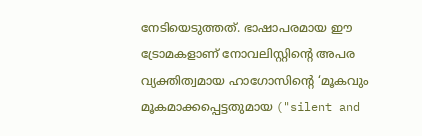നേടിയെടുത്തത്. ഭാഷാപരമായ ഈ ട്രോമകളാണ് നോവലിസ്റ്റിന്റെ അപര വ്യക്തിത്വമായ ഹാഗോസിന്റെ ‘മൂകവും മൂകമാക്കപ്പെട്ടതുമായ ("silent and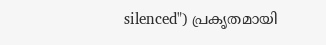silenced") പ്രകൃതമായി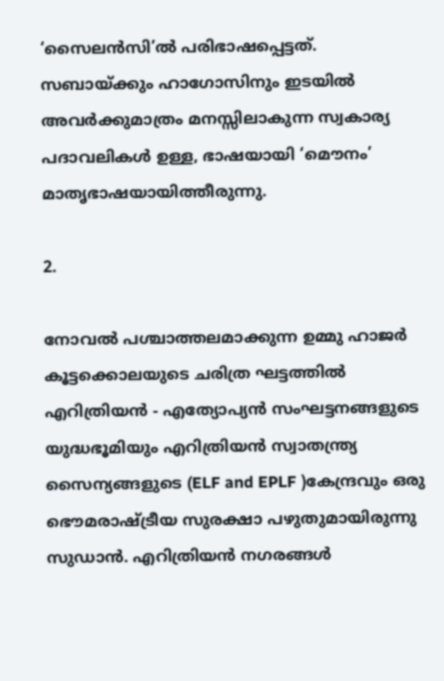‘സൈലന്‍സി’ല്‍ പരിഭാഷപ്പെട്ടത്. സബായ്ക്കും ഹാഗോസിനും ഇടയില്‍ അവര്‍ക്കുമാത്രം മനസ്സിലാകുന്ന സ്വകാര്യ പദാവലികള്‍ ഉള്ള, ഭാഷയായി ‘മൌനം’ മാതൃഭാഷയായിത്തീരുന്നു.

2.

നോവല്‍ പശ്ചാത്തലമാക്കുന്ന ഉമ്മു ഹാജര്‍ കൂട്ടക്കൊലയുടെ ചരിത്ര ഘട്ടത്തില്‍ എറിത്രിയന്‍ - എത്യോപ്യന്‍ സംഘട്ടനങ്ങളുടെ യുദ്ധഭൂമിയും എറിത്രിയന്‍ സ്വാതന്ത്ര്യ സൈന്യങ്ങളുടെ (ELF and EPLF )കേന്ദ്രവും ഒരു ഭൌമരാഷ്ട്രീയ സുരക്ഷാ പഴുതുമായിരുന്നു സുഡാന്‍. എറിത്രിയന്‍ നഗരങ്ങള്‍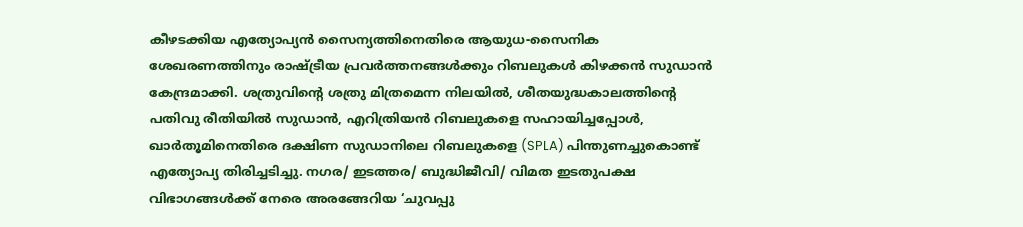കീഴടക്കിയ എത്യോപ്യന്‍ സൈന്യത്തിനെതിരെ ആയുധ-സൈനിക ശേഖരണത്തിനും രാഷ്ട്രീയ പ്രവര്‍ത്തനങ്ങള്‍ക്കും റിബലുകള്‍ കിഴക്കന്‍ സുഡാന്‍ കേന്ദ്രമാക്കി. ശത്രുവിന്റെ ശത്രു മിത്രമെന്ന നിലയില്‍, ശീതയുദ്ധകാലത്തിന്റെ പതിവു രീതിയില്‍ സുഡാന്‍, എറിത്രിയന്‍ റിബലുകളെ സഹായിച്ചപ്പോള്‍, ഖാര്‍തൂമിനെതിരെ ദക്ഷിണ സുഡാനിലെ റിബലുകളെ (SPLA) പിന്തുണച്ചുകൊണ്ട് എത്യോപ്യ തിരിച്ചടിച്ചു. നഗര/ ഇടത്തര/ ബുദ്ധിജീവി/ വിമത ഇടതുപക്ഷ വിഭാഗങ്ങള്‍ക്ക് നേരെ അരങ്ങേറിയ ‘ചുവപ്പു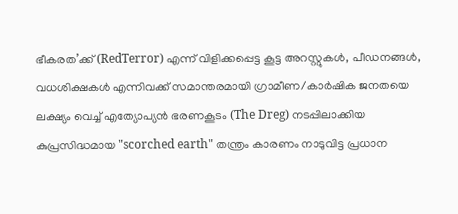ഭീകരത’ക്ക് (RedTerror) എന്ന് വിളിക്കപ്പെട്ട കൂട്ട അറസ്റ്റുകള്‍, പീഡനങ്ങള്‍, വധശിക്ഷകള്‍ എന്നിവക്ക് സമാന്തരമായി ഗ്രാമീണ/കാര്‍ഷിക ജനതയെ ലക്ഷ്യം വെച്ച് എത്യോപ്യന്‍ ഭരണകൂടം (The Dreg) നടപ്പിലാക്കിയ കുപ്രസിദ്ധമായ "scorched earth" തന്ത്രം കാരണം നാടുവിട്ട പ്രധാന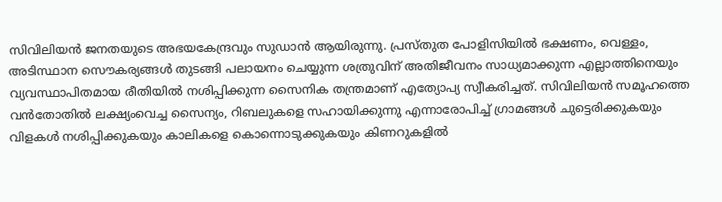സിവിലിയന്‍ ജനതയുടെ അഭയകേന്ദ്രവും സുഡാന്‍ ആയിരുന്നു. പ്രസ്തുത പോളിസിയില്‍ ഭക്ഷണം, വെള്ളം, അടിസ്ഥാന സൌകര്യങ്ങള്‍ തുടങ്ങി പലായനം ചെയ്യുന്ന ശത്രുവിന് അതിജീവനം സാധ്യമാക്കുന്ന എല്ലാത്തിനെയും വ്യവസ്ഥാപിതമായ രീതിയില്‍ നശിപ്പിക്കുന്ന സൈനിക തന്ത്രമാണ് എത്യോപ്യ സ്വീകരിച്ചത്. സിവിലിയന്‍ സമൂഹത്തെ വന്‍തോതില്‍ ലക്ഷ്യംവെച്ച സൈന്യം, റിബലുകളെ സഹായിക്കുന്നു എന്നാരോപിച്ച് ഗ്രാമങ്ങള്‍ ചുട്ടെരിക്കുകയും വിളകള്‍ നശിപ്പിക്കുകയും കാലികളെ കൊന്നൊടുക്കുകയും കിണറുകളില്‍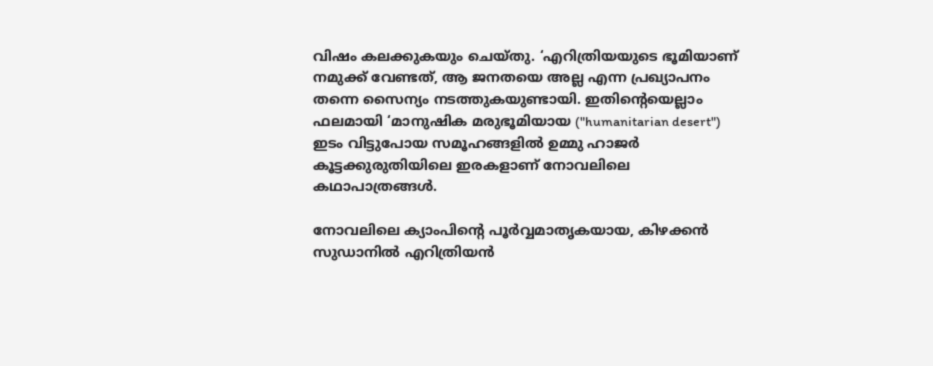വിഷം കലക്കുകയും ചെയ്തു. ‘എറിത്രിയയുടെ ഭൂമിയാണ്‌ നമുക്ക് വേണ്ടത്, ആ ജനതയെ അല്ല എന്ന പ്രഖ്യാപനം തന്നെ സൈന്യം നടത്തുകയുണ്ടായി. ഇതിന്റെയെല്ലാം ഫലമായി ‘മാനുഷിക മരുഭൂമിയായ ("humanitarian desert") ഇടം വിട്ടുപോയ സമൂഹങ്ങളില്‍ ഉമ്മു ഹാജര്‍ കൂട്ടക്കുരുതിയിലെ ഇരകളാണ് നോവലിലെ കഥാപാത്രങ്ങള്‍.

നോവലിലെ ക്യാംപിന്റെ പൂര്‍വ്വമാതൃകയായ, കിഴക്കന്‍ സുഡാനില്‍ എറിത്രിയന്‍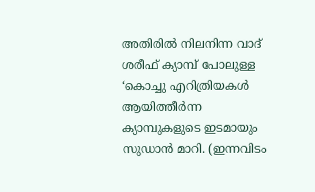അതിരില്‍ നിലനിന്ന വാദ് ശരീഫ് ക്യാമ്പ് പോലുള്ള ‘കൊച്ചു എറിത്രിയകള്‍ ആയിത്തീര്‍ന്ന ക്യാമ്പുകളുടെ ഇടമായും സുഡാന്‍ മാറി. (ഇന്നവിടം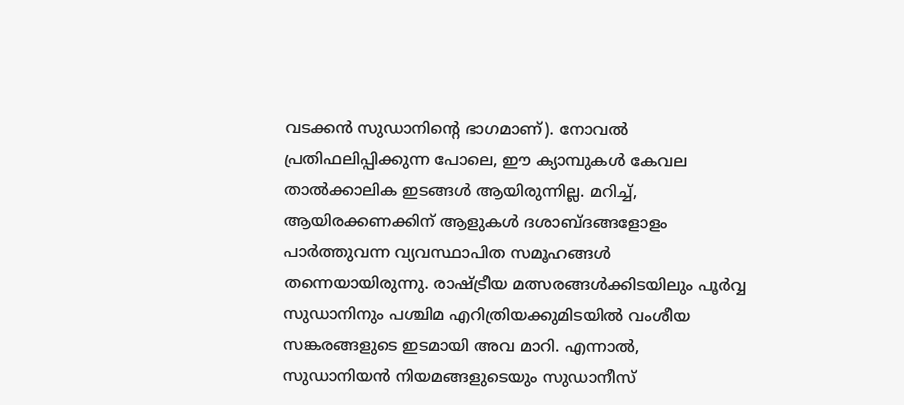വടക്കന്‍ സുഡാനിന്റെ ഭാഗമാണ്). നോവല്‍ പ്രതിഫലിപ്പിക്കുന്ന പോലെ, ഈ ക്യാമ്പുകള്‍ കേവല താല്‍ക്കാലിക ഇടങ്ങള്‍ ആയിരുന്നില്ല. മറിച്ച്, ആയിരക്കണക്കിന് ആളുകള്‍ ദശാബ്ദങ്ങളോളം പാര്‍ത്തുവന്ന വ്യവസ്ഥാപിത സമൂഹങ്ങള്‍ തന്നെയായിരുന്നു. രാഷ്ട്രീയ മത്സരങ്ങള്‍ക്കിടയിലും പൂര്‍വ്വ സുഡാനിനും പശ്ചിമ എറിത്രിയക്കുമിടയില്‍ വംശീയ സങ്കരങ്ങളുടെ ഇടമായി അവ മാറി. എന്നാല്‍, സുഡാനിയന്‍ നിയമങ്ങളുടെയും സുഡാനീസ്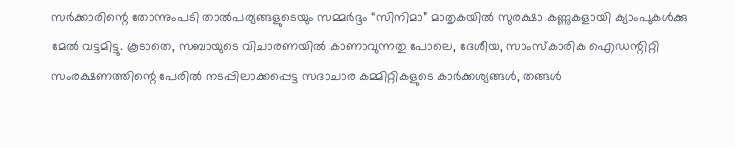സര്‍ക്കാരിന്റെ തോന്നുംപടി താല്‍പര്യങ്ങളുടെയും സമ്മര്‍ദ്ദം “സിനിമാ” മാതൃകയില്‍ സുരക്ഷാ കണ്ണുകളായി ക്യാംപുകള്‍ക്കു മേല്‍ വട്ടമിട്ടു. കൂടാതെ, സബായുടെ വിചാരണയില്‍ കാണാവുന്നതു പോലെ, ദേശീയ, സാംസ്കാരിക ഐഡന്റിറ്റി സംരക്ഷണത്തിന്റെ പേരില്‍ നടപ്പിലാക്കപ്പെട്ട സദാചാര കമ്മിറ്റികളുടെ കാര്‍ക്കശ്യങ്ങള്‍, തങ്ങള്‍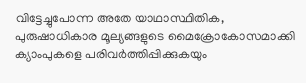വിട്ടേച്ചുപോന്ന അതേ യാഥാസ്ഥിതിക, പുരുഷാധികാര മൂല്യങ്ങളുടെ മൈക്രോകോസമാക്കി ക്യാംപുകളെ പരിവര്‍ത്തിപ്പിക്കുകയും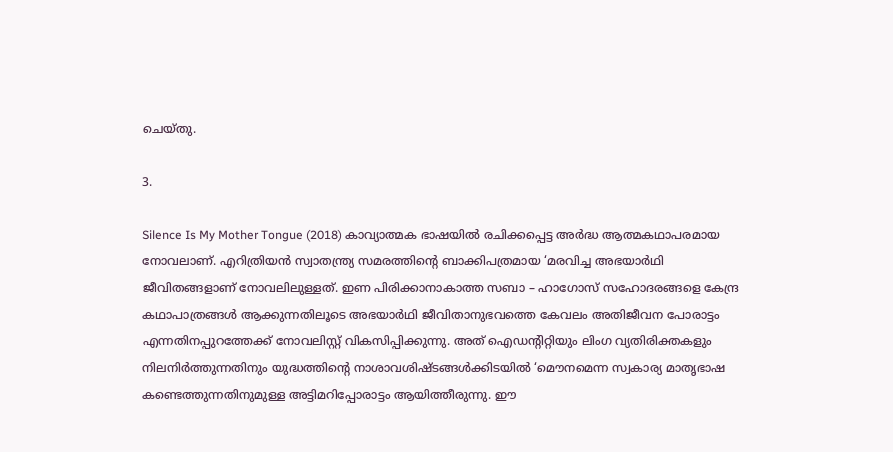ചെയ്തു.

3.

Silence Is My Mother Tongue (2018) കാവ്യാത്മക ഭാഷയില്‍ രചിക്കപ്പെട്ട അര്‍ദ്ധ ആത്മകഥാപരമായ നോവലാണ്‌. എറിത്രിയന്‍ സ്വാതന്ത്ര്യ സമരത്തിന്റെ ബാക്കിപത്രമായ ‘മരവിച്ച അഭയാര്‍ഥി ജീവിതങ്ങളാണ് നോവലിലുള്ളത്. ഇണ പിരിക്കാനാകാത്ത സബാ – ഹാഗോസ് സഹോദരങ്ങളെ കേന്ദ്ര കഥാപാത്രങ്ങള്‍ ആക്കുന്നതിലൂടെ അഭയാര്‍ഥി ജീവിതാനുഭവത്തെ കേവലം അതിജീവന പോരാട്ടം എന്നതിനപ്പുറത്തേക്ക് നോവലിസ്റ്റ് വികസിപ്പിക്കുന്നു. അത് ഐഡന്റിറ്റിയും ലിംഗ വ്യതിരിക്തകളും നിലനിര്‍ത്തുന്നതിനും യുദ്ധത്തിന്റെ നാശാവശിഷ്ടങ്ങള്‍ക്കിടയില്‍ ‘മൌനമെന്ന സ്വകാര്യ മാതൃഭാഷ കണ്ടെത്തുന്നതിനുമുള്ള അട്ടിമറിപ്പോരാട്ടം ആയിത്തീരുന്നു. ഈ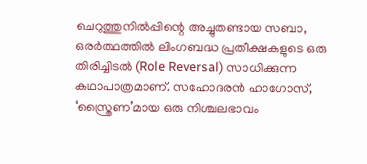ചെറുത്തുനില്‍പ്പിന്റെ അച്ചുതണ്ടായ സബാ, ഒരര്‍ത്ഥത്തില്‍ ലിംഗബദ്ധ പ്രതീക്ഷകളുടെ ഒരു തിരിച്ചിടല്‍ (Role Reversal) സാധിക്കുന്ന കഥാപാത്രമാണ്. സഹോദരന്‍ ഹാഗോസ്, ‘സ്ത്രൈണ’മായ ഒരു നിശ്ചലഭാവം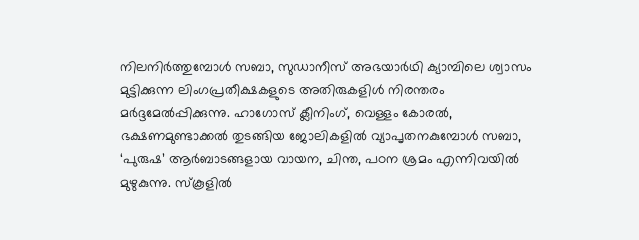നിലനിര്‍ത്തുമ്പോള്‍ സബാ, സുഡാനീസ് അഭയാര്‍ഥി ക്യാമ്പിലെ ശ്വാസം മുട്ടിക്കുന്ന ലിംഗപ്രതീക്ഷകളുടെ അതിരുകളിള്‍ നിരന്തരം മര്‍ദ്ദമേല്‍പ്പിക്കുന്നു. ഹാഗോസ് ക്ലീനിംഗ്, വെള്ളം കോരല്‍, ഭക്ഷണമുണ്ടാക്കല്‍ തുടങ്ങിയ ജോലികളില്‍ വ്യാപൃതനകുമ്പോള്‍ സബാ, ‘പുരുഷ’ ആര്‍ബാടങ്ങളായ വായന, ചിന്ത, പഠന ശ്രമം എന്നിവയില്‍ മുഴുകുന്നു. സ്കൂളില്‍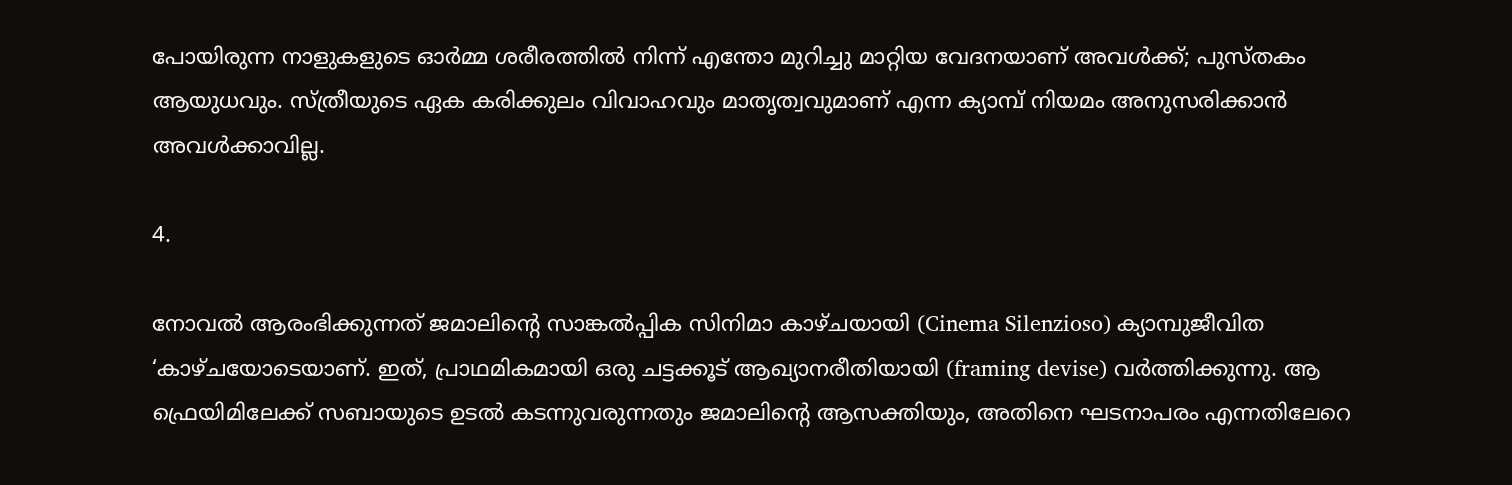പോയിരുന്ന നാളുകളുടെ ഓര്‍മ്മ ശരീരത്തില്‍ നിന്ന് എന്തോ മുറിച്ചു മാറ്റിയ വേദനയാണ് അവള്‍ക്ക്; പുസ്തകം ആയുധവും. സ്ത്രീയുടെ ഏക കരിക്കുലം വിവാഹവും മാതൃത്വവുമാണ് എന്ന ക്യാമ്പ് നിയമം അനുസരിക്കാന്‍ അവള്‍ക്കാവില്ല.

4.

നോവല്‍ ആരംഭിക്കുന്നത് ജമാലിന്റെ സാങ്കല്‍പ്പിക സിനിമാ കാഴ്ചയായി (Cinema Silenzioso) ക്യാമ്പുജീവിത ‘കാഴ്ചയോടെയാണ്. ഇത്, പ്രാഥമികമായി ഒരു ചട്ടക്കൂട് ആഖ്യാനരീതിയായി (framing devise) വര്‍ത്തിക്കുന്നു. ആ ഫ്രെയിമിലേക്ക് സബായുടെ ഉടല്‍ കടന്നുവരുന്നതും ജമാലിന്റെ ആസക്തിയും, അതിനെ ഘടനാപരം എന്നതിലേറെ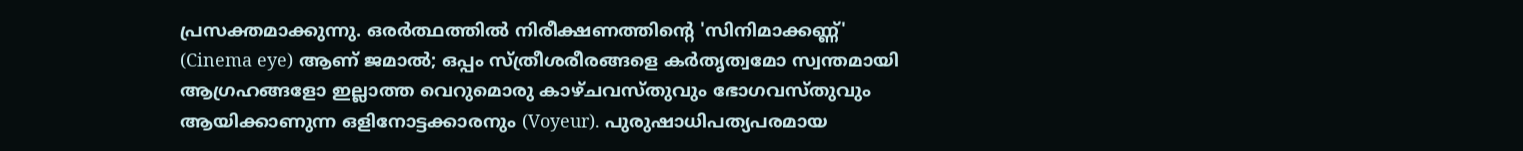പ്രസക്തമാക്കുന്നു. ഒരര്‍ത്ഥത്തില്‍ നിരീക്ഷണത്തിന്റെ 'സിനിമാക്കണ്ണ്' (Cinema eye) ആണ് ജമാൽ; ഒപ്പം സ്ത്രീശരീരങ്ങളെ കര്‍തൃത്വമോ സ്വന്തമായി ആഗ്രഹങ്ങളോ ഇല്ലാത്ത വെറുമൊരു കാഴ്ചവസ്തുവും ഭോഗവസ്തുവും ആയിക്കാണുന്ന ഒളിനോട്ടക്കാരനും (Voyeur). പുരുഷാധിപത്യപരമായ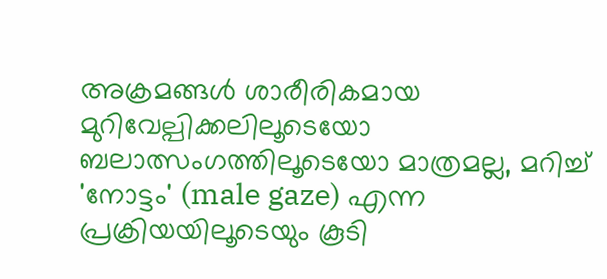അക്രമങ്ങൾ ശാരീരികമായ മുറിവേല്പിക്കലിലൂടെയോ ബലാത്സംഗത്തിലൂടെയോ മാത്രമല്ല, മറിച്ച് 'നോട്ടം' (male gaze) എന്ന പ്രക്രിയയിലൂടെയും കൂടി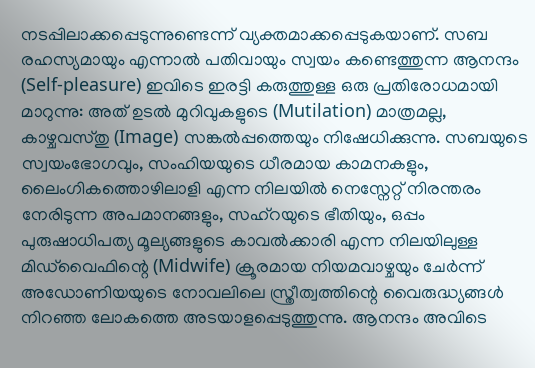നടപ്പിലാക്കപ്പെടുന്നുണ്ടെന്ന് വ്യക്തമാക്കപ്പെടുകയാണ്. സബ രഹസ്യമായും എന്നാല്‍ പതിവായും സ്വയം കണ്ടെത്തുന്ന ആനന്ദം (Self-pleasure) ഇവിടെ ഇരട്ടി കരുത്തുള്ള ഒരു പ്രതിരോധമായി മാറുന്നു: അത് ഉടല്‍ മുറിവുകളുടെ (Mutilation) മാത്രമല്ല, കാഴ്ചവസ്തു (Image) സങ്കല്‍പ്പത്തെയും നിഷേധിക്കുന്നു. സബയുടെ സ്വയംഭോഗവും, സംഹിയയുടെ ധീരമായ കാമനകളും, ലൈംഗികത്തൊഴിലാളി എന്ന നിലയില്‍ നെസ്നേറ്റ് നിരന്തരം നേരിടുന്ന അപമാനങ്ങളും, സഹ്റയുടെ ഭീതിയും, ഒപ്പം പുരുഷാധിപത്യ മൂല്യങ്ങളുടെ കാവല്‍ക്കാരി എന്ന നിലയിലുള്ള മിഡ്‌വൈഫിന്റെ (Midwife) ക്രൂരമായ നിയമവാഴ്ചയും ചേർന്ന് അഡോണിയയുടെ നോവലിലെ സ്ത്രീത്വത്തിന്റെ വൈരുദ്ധ്യങ്ങൾ നിറഞ്ഞ ലോകത്തെ അടയാളപ്പെടുത്തുന്നു. ആനന്ദം അവിടെ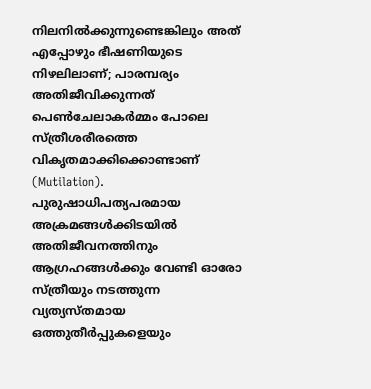നിലനിൽക്കുന്നുണ്ടെങ്കിലും അത് എപ്പോഴും ഭീഷണിയുടെ നിഴലിലാണ്; പാരമ്പര്യം അതിജീവിക്കുന്നത് പെണ്‍ചേലാകര്‍മ്മം പോലെ സ്ത്രീശരീരത്തെ വികൃതമാക്കിക്കൊണ്ടാണ് (Mutilation). പുരുഷാധിപത്യപരമായ അക്രമങ്ങൾക്കിടയിൽ അതിജീവനത്തിനും ആഗ്രഹങ്ങൾക്കും വേണ്ടി ഓരോ സ്ത്രീയും നടത്തുന്ന വ്യത്യസ്തമായ ഒത്തുതീർപ്പുകളെയും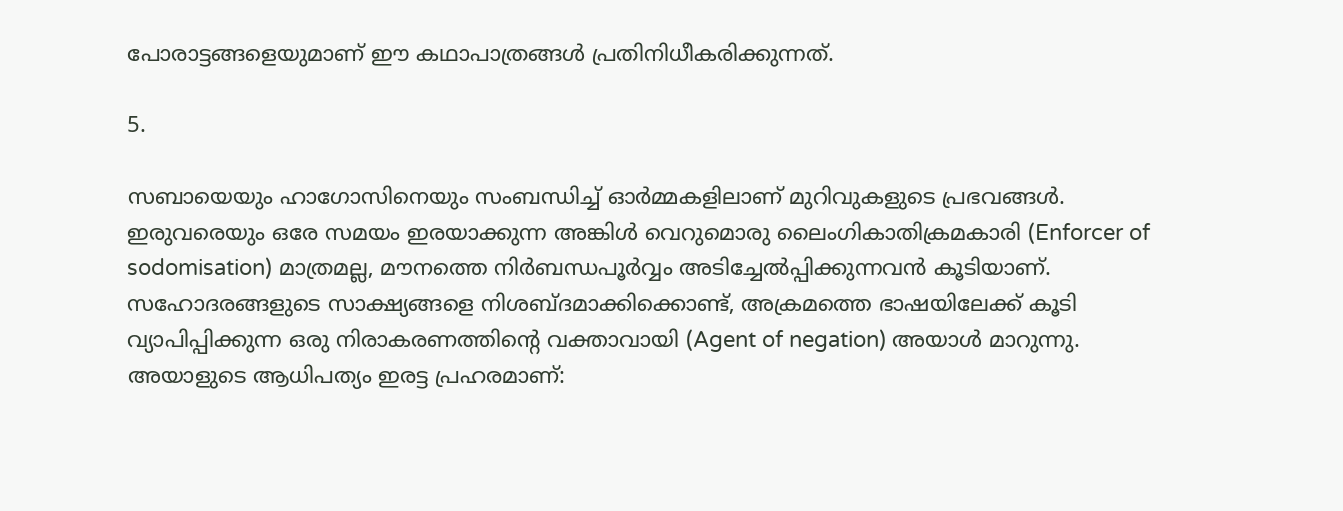പോരാട്ടങ്ങളെയുമാണ് ഈ കഥാപാത്രങ്ങൾ പ്രതിനിധീകരിക്കുന്നത്.

5.

സബായെയും ഹാഗോസിനെയും സംബന്ധിച്ച് ഓര്‍മ്മകളിലാണ് മുറിവുകളുടെ പ്രഭവങ്ങള്‍. ഇരുവരെയും ഒരേ സമയം ഇരയാക്കുന്ന അങ്കിൾ വെറുമൊരു ലൈംഗികാതിക്രമകാരി (Enforcer of sodomisation) മാത്രമല്ല, മൗനത്തെ നിർബന്ധപൂർവ്വം അടിച്ചേൽപ്പിക്കുന്നവൻ കൂടിയാണ്. സഹോദരങ്ങളുടെ സാക്ഷ്യങ്ങളെ നിശബ്ദമാക്കിക്കൊണ്ട്, അക്രമത്തെ ഭാഷയിലേക്ക് കൂടി വ്യാപിപ്പിക്കുന്ന ഒരു നിരാകരണത്തിന്റെ വക്താവായി (Agent of negation) അയാള്‍ മാറുന്നു. അയാളുടെ ആധിപത്യം ഇരട്ട പ്രഹരമാണ്: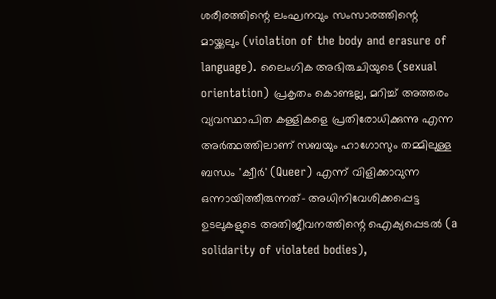ശരീരത്തിന്റെ ലംഘനവും സംസാരത്തിന്റെ മായ്ക്കലും (violation of the body and erasure of language). ലൈംഗിക അഭിരുചിയുടെ (sexual orientation) പ്രകൃതം കൊണ്ടല്ല, മറിച്ച് അത്തരം വ്യവസ്ഥാപിത കള്ളികളെ പ്രതിരോധിക്കുന്നു എന്ന അര്‍ത്ഥത്തിലാണ് സബയും ഹാഗോസും തമ്മിലുള്ള ബന്ധം 'ക്വീർ' (Queer) എന്ന് വിളിക്കാവുന്ന ഒന്നായിത്തീരുന്നത്- അധിനിവേശിക്കപ്പെട്ട ഉടലുകളുടെ അതിജീവനത്തിന്റെ ഐക്യപ്പെടല്‍ (a solidarity of violated bodies),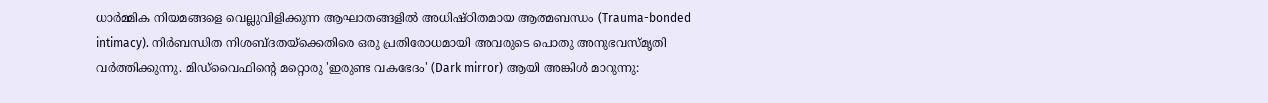ധാർമ്മിക നിയമങ്ങളെ വെല്ലുവിളിക്കുന്ന ആഘാതങ്ങളിൽ അധിഷ്ഠിതമായ ആത്മബന്ധം (Trauma-bonded intimacy). നിർബന്ധിത നിശബ്ദതയ്‌ക്കെതിരെ ഒരു പ്രതിരോധമായി അവരുടെ പൊതു അനുഭവസ്മൃതി വര്‍ത്തിക്കുന്നു. മിഡ്‌വൈഫിന്റെ മറ്റൊരു 'ഇരുണ്ട വകഭേദം' (Dark mirror) ആയി അങ്കിൾ മാറുന്നു: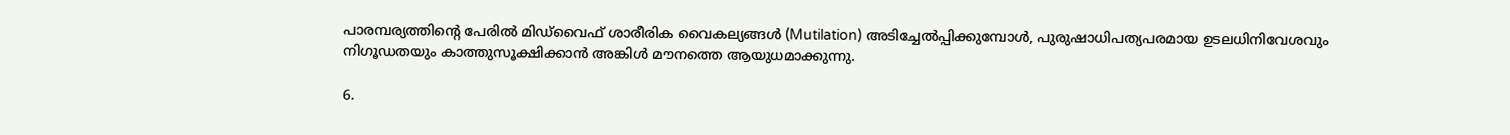പാരമ്പര്യത്തിന്റെ പേരിൽ മിഡ്‌വൈഫ് ശാരീരിക വൈകല്യങ്ങൾ (Mutilation) അടിച്ചേൽപ്പിക്കുമ്പോൾ, പുരുഷാധിപത്യപരമായ ഉടലധിനിവേശവും നിഗൂഡതയും കാത്തുസൂക്ഷിക്കാൻ അങ്കിൾ മൗനത്തെ ആയുധമാക്കുന്നു.

6.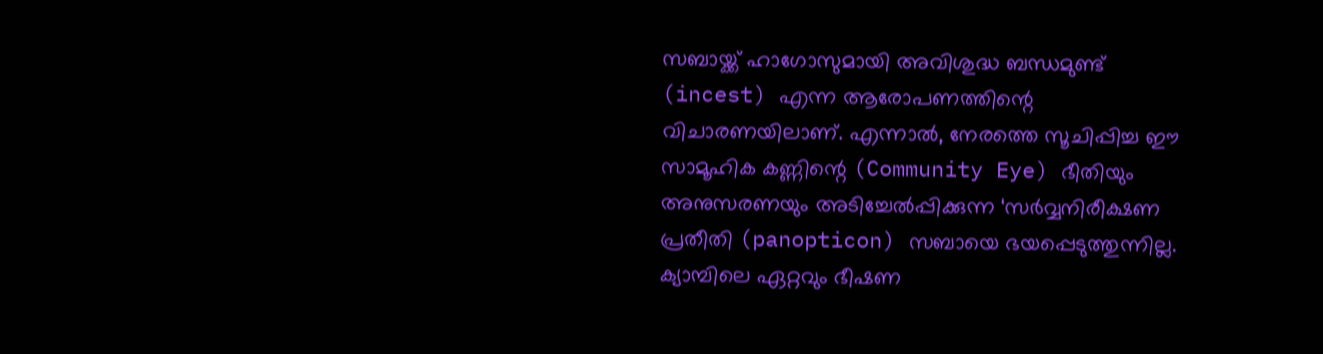സബായ്ക്ക് ഹാഗോസുമായി അവിശുദ്ധ ബന്ധമുണ്ട് (incest) എന്ന ആരോപണത്തിന്റെ വിചാരണയിലാണ്. എന്നാല്‍, നേരത്തെ സൂചിപ്പിച്ച ഈ സാമൂഹിക കണ്ണിന്റെ (Community Eye) ഭീതിയും അനുസരണയും അടിച്ചേല്‍പ്പിക്കുന്ന ‘സര്‍വ്വനിരീക്ഷണ പ്രതീതി (panopticon) സബായെ ഭയപ്പെടുത്തുന്നില്ല. ക്യാമ്പിലെ ഏറ്റവും ഭീഷണ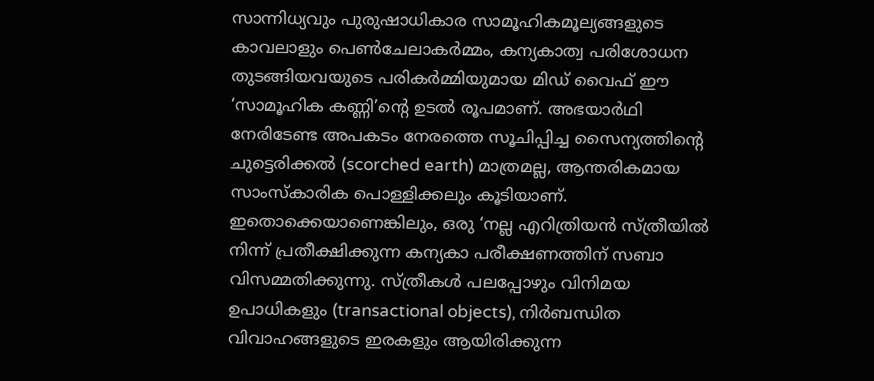സാന്നിധ്യവും പുരുഷാധികാര സാമൂഹികമൂല്യങ്ങളുടെ കാവലാളും പെണ്‍ചേലാകര്‍മ്മം, കന്യകാത്വ പരിശോധന തുടങ്ങിയവയുടെ പരികര്‍മ്മിയുമായ മിഡ് വൈഫ് ഈ ‘സാമൂഹിക കണ്ണി’ന്റെ ഉടല്‍ രൂപമാണ്‌. അഭയാര്‍ഥി നേരിടേണ്ട അപകടം നേരത്തെ സൂചിപ്പിച്ച സൈന്യത്തിന്റെ ചുട്ടെരിക്കല്‍ (scorched earth) മാത്രമല്ല, ആന്തരികമായ സാംസ്കാരിക പൊള്ളിക്കലും കൂടിയാണ്. ഇതൊക്കെയാണെങ്കിലും, ഒരു ‘നല്ല എറിത്രിയന്‍ സ്ത്രീയില്‍ നിന്ന് പ്രതീക്ഷിക്കുന്ന കന്യകാ പരീക്ഷണത്തിന് സബാ വിസമ്മതിക്കുന്നു. സ്ത്രീകള്‍ പലപ്പോഴും വിനിമയ ഉപാധികളും (transactional objects), നിര്‍ബന്ധിത വിവാഹങ്ങളുടെ ഇരകളും ആയിരിക്കുന്ന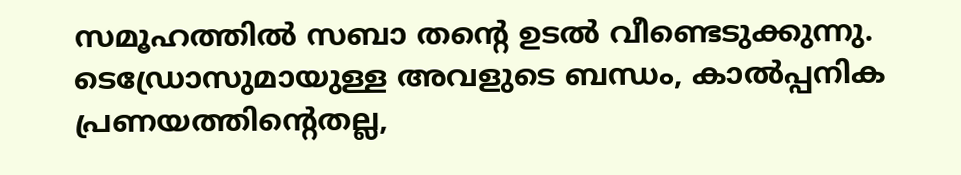സമൂഹത്തില്‍ സബാ തന്റെ ഉടല്‍ വീണ്ടെടുക്കുന്നു. ടെഡ്രോസുമായുള്ള അവളുടെ ബന്ധം, കാല്‍പ്പനിക പ്രണയത്തിന്റെതല്ല,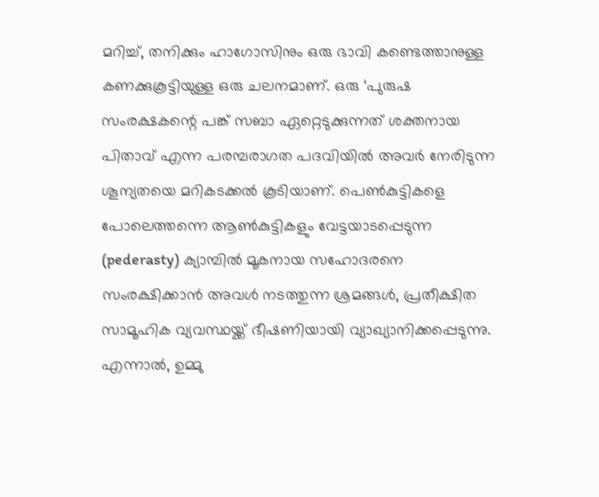മറിച്ച്, തനിക്കും ഹാഗോസിനും ഒരു ഭാവി കണ്ടെത്താനുള്ള കണക്കുകൂട്ടിയുള്ള ഒരു ചലനമാണ്. ഒരു ‘പുരുഷ സംരക്ഷകന്റെ പങ്ക് സബാ ഏറ്റെടുക്കുന്നത് ശക്തനായ പിതാവ് എന്ന പരമ്പരാഗത പദവിയില്‍ അവര്‍ നേരിടുന്ന ശൂന്യതയെ മറികടക്കല്‍ കൂടിയാണ്. പെണ്‍കുട്ടികളെ പോലെത്തന്നെ ആണ്‍കുട്ടികളും വേട്ടയാടപ്പെടുന്ന (pederasty) ക്യാമ്പില്‍ മൂകനായ സഹോദരനെ സംരക്ഷിക്കാന്‍ അവള്‍ നടത്തുന്ന ശ്രമങ്ങള്‍, പ്രതീക്ഷിത സാമൂഹിക വ്യവസ്ഥയ്ക്ക് ഭീഷണിയായി വ്യാഖ്യാനിക്കപ്പെടുന്നു. എന്നാല്‍, ഉമ്മു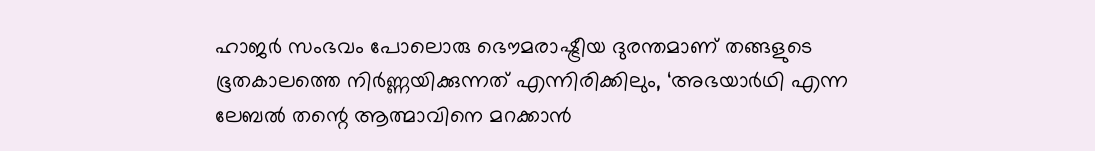ഹാജര്‍ സംഭവം പോലൊരു ഭൌമരാഷ്ട്രീയ ദുരന്തമാണ് തങ്ങളുടെ ഭൂതകാലത്തെ നിര്‍ണ്ണയിക്കുന്നത് എന്നിരിക്കിലും, ‘അഭയാര്‍ഥി എന്ന ലേബല്‍ തന്റെ ആത്മാവിനെ മറക്കാന്‍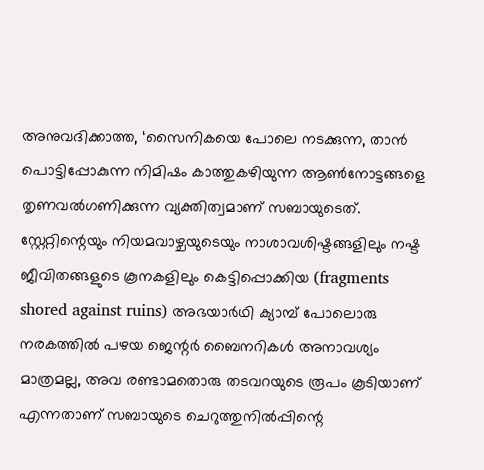അനുവദിക്കാത്ത, ‘സൈനികയെ പോലെ നടക്കുന്ന, താന്‍ പൊട്ടിപ്പോകുന്ന നിമിഷം കാത്തുകഴിയുന്ന ആണ്‍നോട്ടങ്ങളെ തൃണവല്‍ഗണിക്കുന്ന വ്യക്തിത്വമാണ് സബായുടെത്. സ്റ്റേറ്റിന്റെയും നിയമവാഴ്ചയുടെയും നാശാവശിഷ്ടങ്ങളിലും നഷ്ട ജീവിതങ്ങളുടെ കൂനകളിലും കെട്ടിപ്പൊക്കിയ (fragments shored against ruins) അഭയാര്‍ഥി ക്യാമ്പ് പോലൊരു നരകത്തില്‍ പഴയ ജെന്റര്‍ ബൈനറികള്‍ അനാവശ്യം മാത്രമല്ല, അവ രണ്ടാമതൊരു തടവറയുടെ രൂപം കൂടിയാണ് എന്നതാണ് സബായുടെ ചെറുത്തുനില്‍പ്പിന്റെ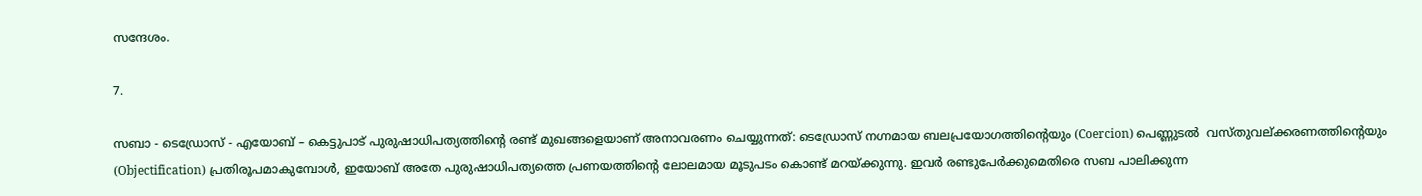സന്ദേശം.

7.

സബാ - ടെഡ്രോസ് - എയോബ് – കെട്ടുപാട് പുരുഷാധിപത്യത്തിന്റെ രണ്ട് മുഖങ്ങളെയാണ് അനാവരണം ചെയ്യുന്നത്: ടെഡ്രോസ് നഗ്നമായ ബലപ്രയോഗത്തിന്റെയും (Coercion) പെണ്ണുടല്‍  വസ്തുവല്ക്കരണത്തിന്റെയും (Objectification) പ്രതിരൂപമാകുമ്പോൾ, ഇയോബ് അതേ പുരുഷാധിപത്യത്തെ പ്രണയത്തിന്റെ ലോലമായ മൂടുപടം കൊണ്ട് മറയ്ക്കുന്നു. ഇവർ രണ്ടുപേർക്കുമെതിരെ സബ പാലിക്കുന്ന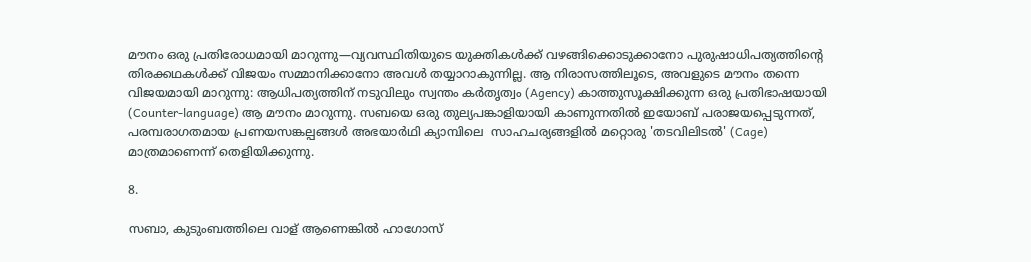മൗനം ഒരു പ്രതിരോധമായി മാറുന്നു—വ്യവസ്ഥിതിയുടെ യുക്തികൾക്ക് വഴങ്ങിക്കൊടുക്കാനോ പുരുഷാധിപത്യത്തിന്റെ തിരക്കഥകൾക്ക് വിജയം സമ്മാനിക്കാനോ അവൾ തയ്യാറാകുന്നില്ല. ആ നിരാസത്തിലൂടെ, അവളുടെ മൗനം തന്നെ വിജയമായി മാറുന്നു: ആധിപത്യത്തിന് നടുവിലും സ്വന്തം കർതൃത്വം (Agency) കാത്തുസൂക്ഷിക്കുന്ന ഒരു പ്രതിഭാഷയായി (Counter-language) ആ മൗനം മാറുന്നു. സബയെ ഒരു തുല്യപങ്കാളിയായി കാണുന്നതിൽ ഇയോബ് പരാജയപ്പെടുന്നത്, പരമ്പരാഗതമായ പ്രണയസങ്കല്പങ്ങൾ അഭയാര്‍ഥി ക്യാമ്പിലെ  സാഹചര്യങ്ങളില്‍ മറ്റൊരു 'തടവിലിടല്‍' (Cage) മാത്രമാണെന്ന് തെളിയിക്കുന്നു.

8.

സബാ, കുടുംബത്തിലെ വാള് ആണെങ്കില്‍ ഹാഗോസ്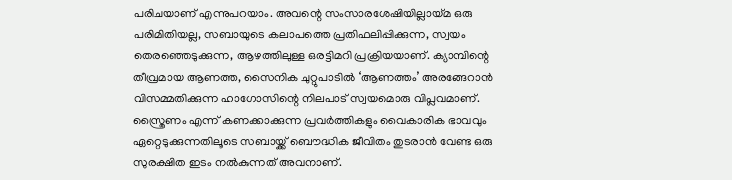പരിചയാണ് എന്നുപറയാം. അവന്റെ സംസാരശേഷിയില്ലായ്മ ഒരു പരിമിതിയല്ല, സബായുടെ കലാപത്തെ പ്രതിഫലിപ്പിക്കുന്ന, സ്വയം തെരഞ്ഞെടുക്കുന്ന, ആഴത്തിലുള്ള ഒരട്ടിമറി പ്രക്രിയയാണ്‌. ക്യാമ്പിന്റെ തീവ്രമായ ആണത്ത, സൈനിക ചുറ്റുപാടില്‍ ‘ആണത്തം’ അരങ്ങേറാന്‍ വിസമ്മതിക്കുന്ന ഹാഗോസിന്റെ നിലപാട് സ്വയമൊരു വിപ്ലവമാണ്. സ്ത്രൈണം എന്ന് കണക്കാക്കുന്ന പ്രവര്‍ത്തികളും വൈകാരിക ഭാവവും ഏറ്റെടുക്കുന്നതിലൂടെ സബായ്ക്ക് ബൌദ്ധിക ജീവിതം തുടരാന്‍ വേണ്ട ഒരു സുരക്ഷിത ഇടം നല്‍കുന്നത് അവനാണ്.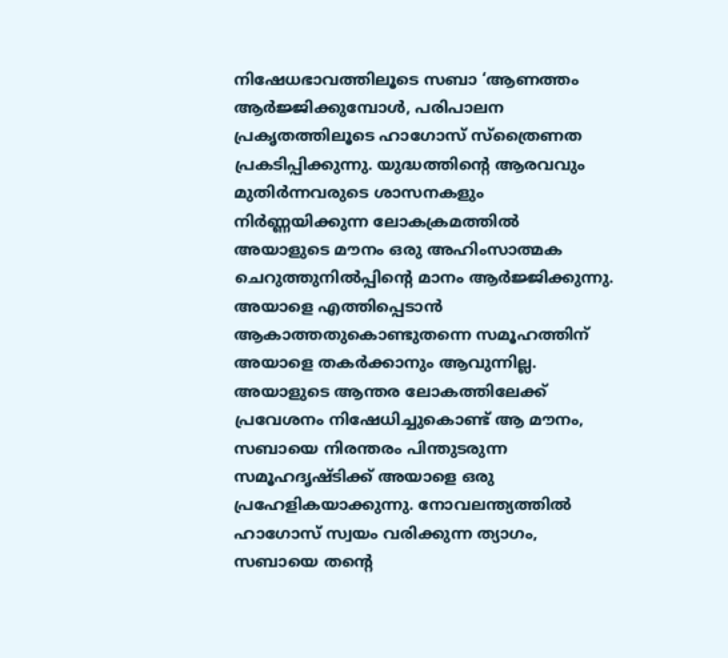നിഷേധഭാവത്തിലൂടെ സബാ ‘ആണത്തം ആര്‍ജ്ജിക്കുമ്പോള്‍, പരിപാലന പ്രകൃതത്തിലൂടെ ഹാഗോസ് സ്ത്രൈണത പ്രകടിപ്പിക്കുന്നു. യുദ്ധത്തിന്റെ ആരവവും മുതിര്‍ന്നവരുടെ ശാസനകളും നിര്‍ണ്ണയിക്കുന്ന ലോകക്രമത്തില്‍ അയാളുടെ മൗനം ഒരു അഹിംസാത്മക ചെറുത്തുനില്‍പ്പിന്റെ മാനം ആര്‍ജ്ജിക്കുന്നു. അയാളെ എത്തിപ്പെടാന്‍ ആകാത്തതുകൊണ്ടുതന്നെ സമൂഹത്തിന് അയാളെ തകര്‍ക്കാനും ആവുന്നില്ല. അയാളുടെ ആന്തര ലോകത്തിലേക്ക് പ്രവേശനം നിഷേധിച്ചുകൊണ്ട് ആ മൗനം, സബായെ നിരന്തരം പിന്തുടരുന്ന സമൂഹദൃഷ്ടിക്ക് അയാളെ ഒരു പ്രഹേളികയാക്കുന്നു. നോവലന്ത്യത്തില്‍ ഹാഗോസ് സ്വയം വരിക്കുന്ന ത്യാഗം, സബായെ തന്റെ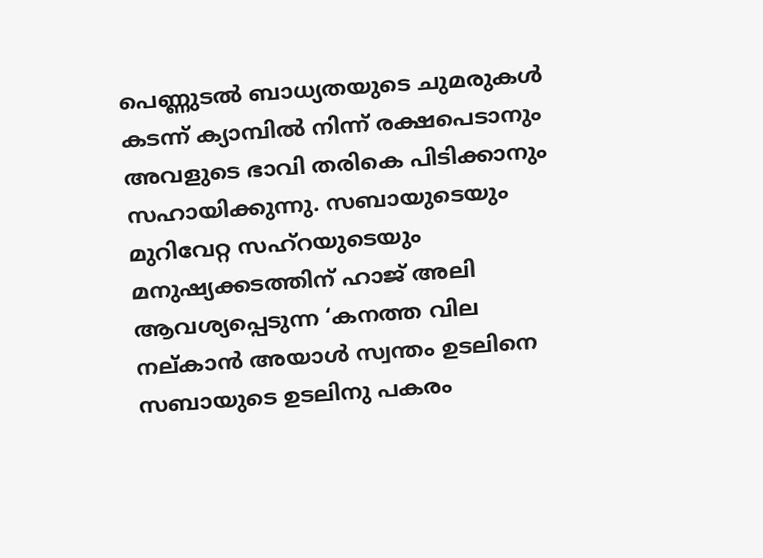പെണ്ണുടല്‍ ബാധ്യതയുടെ ചുമരുകള്‍ കടന്ന് ക്യാമ്പില്‍ നിന്ന് രക്ഷപെടാനും അവളുടെ ഭാവി തരികെ പിടിക്കാനും സഹായിക്കുന്നു. സബായുടെയും മുറിവേറ്റ സഹ്റയുടെയും മനുഷ്യക്കടത്തിന് ഹാജ് അലി ആവശ്യപ്പെടുന്ന ‘കനത്ത വില നല്കാന്‍ അയാള്‍ സ്വന്തം ഉടലിനെ സബായുടെ ഉടലിനു പകരം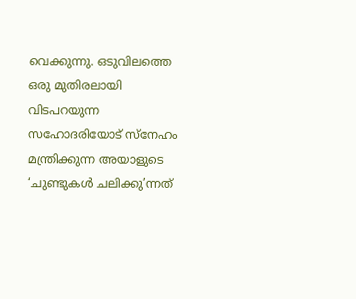വെക്കുന്നു. ഒടുവിലത്തെ ഒരു മുതിരലായി വിടപറയുന്ന സഹോദരിയോട് സ്നേഹം മന്ത്രിക്കുന്ന അയാളുടെ ‘ചുണ്ടുകള്‍ ചലിക്കു’ന്നത്‌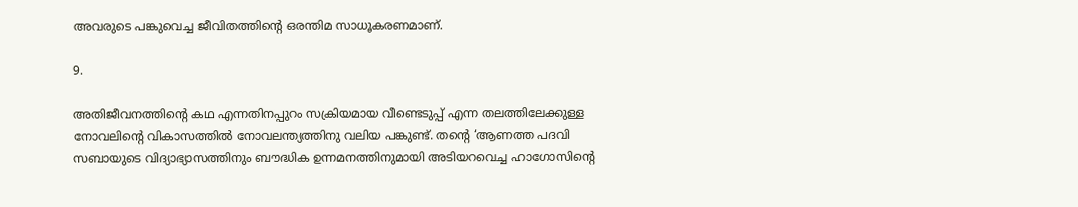അവരുടെ പങ്കുവെച്ച ജീവിതത്തിന്റെ ഒരന്തിമ സാധൂകരണമാണ്.

9.

അതിജീവനത്തിന്റെ കഥ എന്നതിനപ്പുറം സക്രിയമായ വീണ്ടെടുപ്പ് എന്ന തലത്തിലേക്കുള്ള  നോവലിന്റെ വികാസത്തില്‍ നോവലന്ത്യത്തിനു വലിയ പങ്കുണ്ട്. തന്റെ ‘ആണത്ത പദവി സബായുടെ വിദ്യാഭ്യാസത്തിനും ബൗദ്ധിക ഉന്നമനത്തിനുമായി അടിയറവെച്ച ഹാഗോസിന്റെ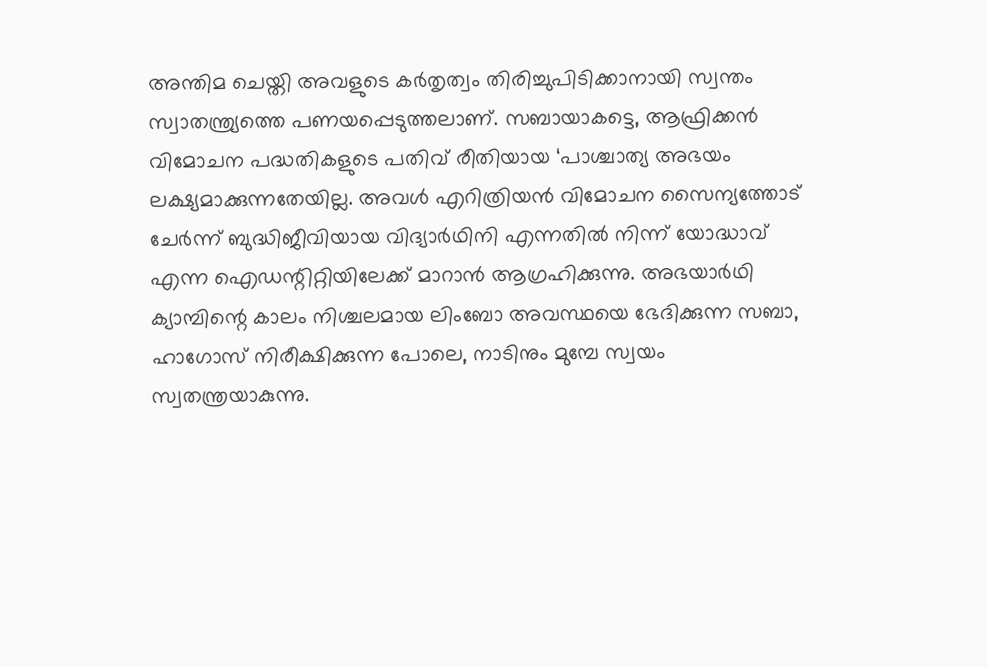അന്തിമ ചെയ്തി അവളുടെ കര്‍തൃത്വം തിരിച്ചുപിടിക്കാനായി സ്വന്തം സ്വാതന്ത്ര്യത്തെ പണയപ്പെടുത്തലാണ്. സബായാകട്ടെ, ആഫ്രിക്കന്‍ വിമോചന പദ്ധതികളുടെ പതിവ് രീതിയായ ‘പാശ്ചാത്യ അഭയം ലക്ഷ്യമാക്കുന്നതേയില്ല. അവള്‍ എറിത്രിയന്‍ വിമോചന സൈന്യത്തോട് ചേര്‍ന്ന് ബുദ്ധിജീവിയായ വിദ്യാര്‍ഥിനി എന്നതില്‍ നിന്ന് യോദ്ധാവ് എന്ന ഐഡന്റിറ്റിയിലേക്ക് മാറാന്‍ ആഗ്രഹിക്കുന്നു. അഭയാര്‍ഥി ക്യാമ്പിന്റെ കാലം നിശ്ചലമായ ലിംബോ അവസ്ഥയെ ഭേദിക്കുന്ന സബാ, ഹാഗോസ് നിരീക്ഷിക്കുന്ന പോലെ, നാടിനും മുമ്പേ സ്വയം സ്വതന്ത്രയാകുന്നു.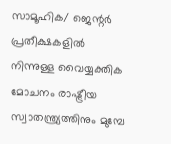സാമൂഹിക/ ജെന്റര്‍ പ്രതീക്ഷകളില്‍ നിന്നുള്ള വൈയ്യക്തിക മോചനം രാഷ്ട്രീയ സ്വാതന്ത്ര്യത്തിനും മുമ്പേ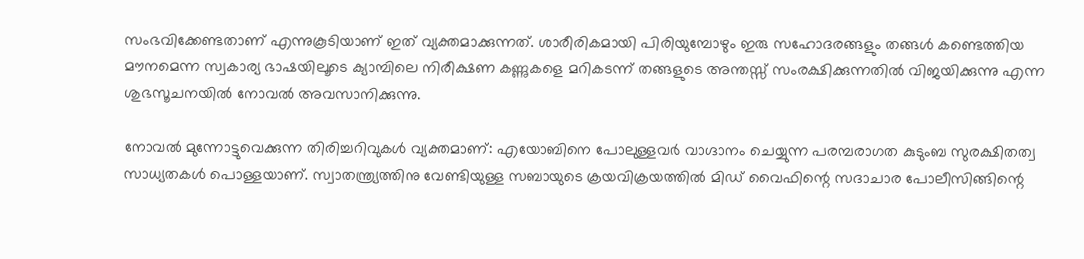സംഭവിക്കേണ്ടതാണ് എന്നുകൂടിയാണ് ഇത് വ്യക്തമാക്കുന്നത്. ശാരീരികമായി പിരിയുമ്പോഴും ഇരു സഹോദരങ്ങളും തങ്ങള്‍ കണ്ടെത്തിയ മൗനമെന്ന സ്വകാര്യ ഭാഷയിലൂടെ ക്യാമ്പിലെ നിരീക്ഷണ കണ്ണുകളെ മറികടന്ന് തങ്ങളുടെ അന്തസ്സ് സംരക്ഷിക്കുന്നതില്‍ വിജയിക്കുന്നു എന്ന ശുഭസൂചനയില്‍ നോവല്‍ അവസാനിക്കുന്നു.

നോവല്‍ മുന്നോട്ടുവെക്കുന്ന തിരിച്ചറിവുകള്‍ വ്യക്തമാണ്‌: എയോബിനെ പോലുള്ളവര്‍ വാഗ്ദാനം ചെയ്യുന്ന പരമ്പരാഗത കുടുംബ സുരക്ഷിതത്വ സാധ്യതകള്‍ പൊള്ളയാണ്‌. സ്വാതന്ത്ര്യത്തിനു വേണ്ടിയുള്ള സബായുടെ ക്രയവിക്രയത്തില്‍ മിഡ് വൈഫിന്റെ സദാചാര പോലീസിങ്ങിന്റെ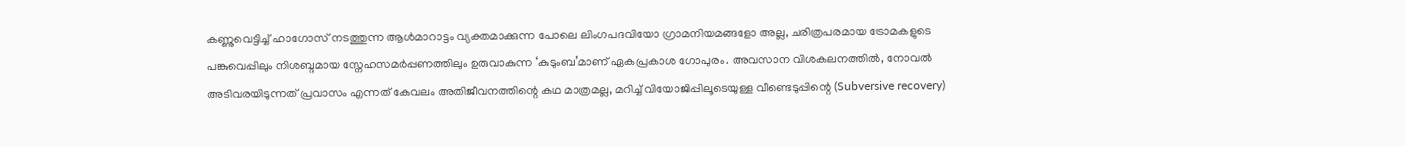കണ്ണുവെട്ടിച്ച് ഹാഗോസ് നടത്തുന്ന ആള്‍മാറാട്ടം വ്യക്തമാക്കുന്ന പോലെ ലിംഗപദവിയോ ഗ്രാമനിയമങ്ങളോ അല്ല, ചരിത്രപരമായ ട്രോമകളുടെ പങ്കുവെപ്പിലും നിശബ്ദമായ സ്നേഹസമര്‍പ്പണത്തിലും ഉരുവാകുന്ന ‘കുടുംബ’മാണ് ഏകപ്രകാശ ഗോപുരം. അവസാന വിശകലനത്തിൽ, നോവല്‍ അടിവരയിടുന്നത് പ്രവാസം എന്നത് കേവലം അതിജീവനത്തിന്റെ കഥ മാത്രമല്ല, മറിച്ച് വിയോജിപ്പിലൂടെയുള്ള വീണ്ടെടുപ്പിന്റെ (Subversive recovery)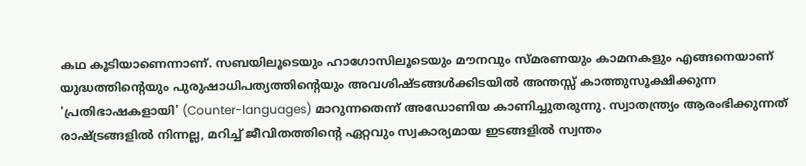കഥ കൂടിയാണെന്നാണ്. സബയിലൂടെയും ഹാഗോസിലൂടെയും മൗനവും സ്മരണയും കാമനകളും എങ്ങനെയാണ് യുദ്ധത്തിന്റെയും പുരുഷാധിപത്യത്തിന്റെയും അവശിഷ്ടങ്ങൾക്കിടയിൽ അന്തസ്സ് കാത്തുസൂക്ഷിക്കുന്ന 'പ്രതിഭാഷകളായി' (Counter-languages) മാറുന്നതെന്ന് അഡോണിയ കാണിച്ചുതരുന്നു. സ്വാതന്ത്ര്യം ആരംഭിക്കുന്നത് രാഷ്ട്രങ്ങളിൽ നിന്നല്ല, മറിച്ച് ജീവിതത്തിന്റെ ഏറ്റവും സ്വകാര്യമായ ഇടങ്ങളിൽ സ്വന്തം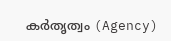കർതൃത്വം (Agency)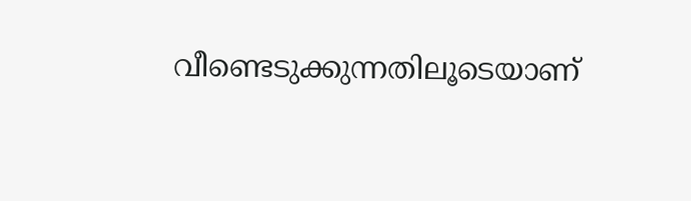വീണ്ടെടുക്കുന്നതിലൂടെയാണ്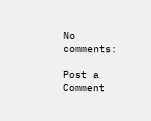No comments:

Post a Comment